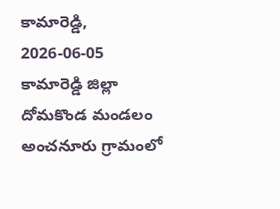కామారెడ్డి, 2026-06-05
కామారెడ్డి జిల్లా దోమకొండ మండలం అంచనూరు గ్రామంలో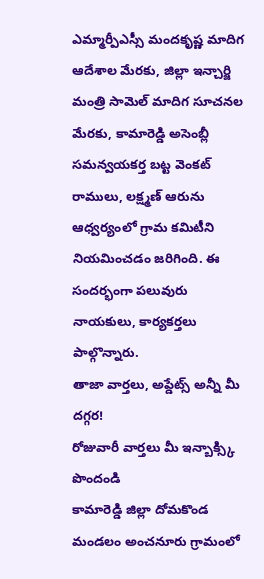ఎమ్మార్పీఎస్సీ మందకృష్ణ మాదిగ ఆదేశాల మేరకు, జిల్లా ఇన్చార్జి మంత్రి సామెల్ మాదిగ సూచనల మేరకు, కామారెడ్డి అసెంబ్లీ సమన్వయకర్త బట్ట వెంకట్ రాములు, లక్ష్మణ్ ఆరును ఆధ్వర్యంలో గ్రామ కమిటీని నియమించడం జరిగింది. ఈ సందర్భంగా పలువురు నాయకులు, కార్యకర్తలు పాల్గొన్నారు.
తాజా వార్తలు, అప్డేట్స్ అన్నీ మీ దగ్గర!
రోజువారీ వార్తలు మీ ఇన్బాక్స్కి పొందండి
కామారెడ్డి జిల్లా దోమకొండ మండలం అంచనూరు గ్రామంలో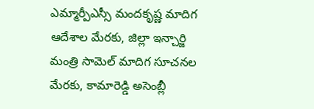ఎమ్మార్పీఎస్సీ మందకృష్ణ మాదిగ ఆదేశాల మేరకు, జిల్లా ఇన్చార్జి మంత్రి సామెల్ మాదిగ సూచనల మేరకు, కామారెడ్డి అసెంబ్లీ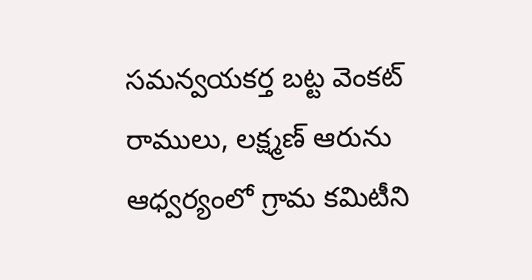సమన్వయకర్త బట్ట వెంకట్ రాములు, లక్ష్మణ్ ఆరును ఆధ్వర్యంలో గ్రామ కమిటీని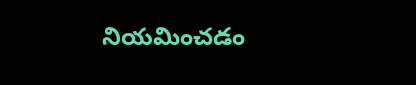నియమించడం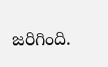జరిగింది.